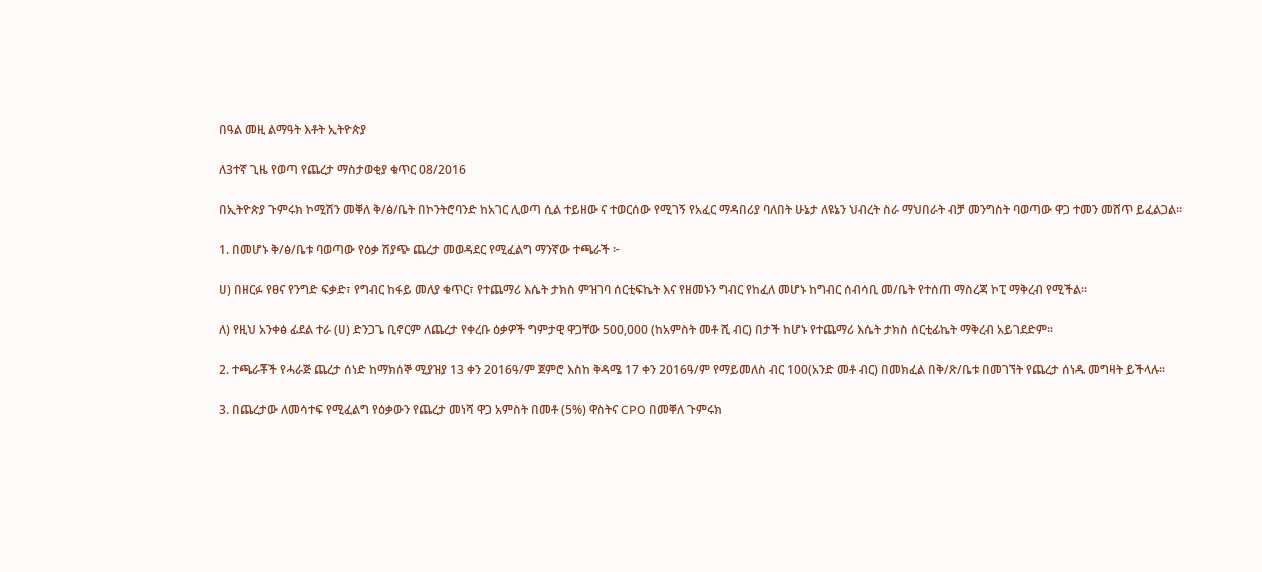በዓል መዚ ልማዓት እቶት ኢትዮጵያ

ለ3ተኛ ጊዜ የወጣ የጨረታ ማስታወቂያ ቁጥር 08/2016

በኢትዮጵያ ጉምሩክ ኮሚሽን መቐለ ቅ/ፅ/ቤት በኮንትሮባንድ ከአገር ሊወጣ ሲል ተይዘው ና ተወርሰው የሚገኝ የአፈር ማዳበሪያ ባለበት ሁኔታ ለዩኔን ህብረት ስራ ማህበራት ብቻ መንግስት ባወጣው ዋጋ ተመን መሸጥ ይፈልጋል፡፡

1. በመሆኑ ቅ/ፅ/ቤቱ ባወጣው የዕቃ ሽያጭ ጨረታ መወዳደር የሚፈልግ ማንኛው ተጫራች ፦

ሀ) በዘርፉ የፀና የንግድ ፍቃድ፣ የግብር ከፋይ መለያ ቁጥር፣ የተጨማሪ እሴት ታክስ ምዝገባ ሰርቲፍኬት እና የዘመኑን ግብር የከፈለ መሆኑ ከግብር ሰብሳቢ መ/ቤት የተሰጠ ማስረጃ ኮፒ ማቅረብ የሚችል፡፡

ለ) የዚህ አንቀፅ ፊደል ተራ (ሀ) ድንጋጌ ቢኖርም ለጨረታ የቀረቡ ዕቃዎች ግምታዊ ዋጋቸው 500,000 (ከአምስት መቶ ሺ ብር) በታች ከሆኑ የተጨማሪ እሴት ታክስ ሰርቲፊኬት ማቅረብ አይገደድም፡፡

2. ተጫራቾች የሓራጅ ጨረታ ሰነድ ከማክሰኞ ሚያዝያ 13 ቀን 2016ዓ/ም ጀምሮ እስከ ቅዳሜ 17 ቀን 2016ዓ/ም የማይመለስ ብር 100(አንድ መቶ ብር) በመክፈል በቅ/ጽ/ቤቱ በመገኘት የጨረታ ሰነዱ መግዛት ይችላሉ፡፡

3. በጨረታው ለመሳተፍ የሚፈልግ የዕቃውን የጨረታ መነሻ ዋጋ አምስት በመቶ (5%) ዋስትና CPO በመቐለ ጉምሩክ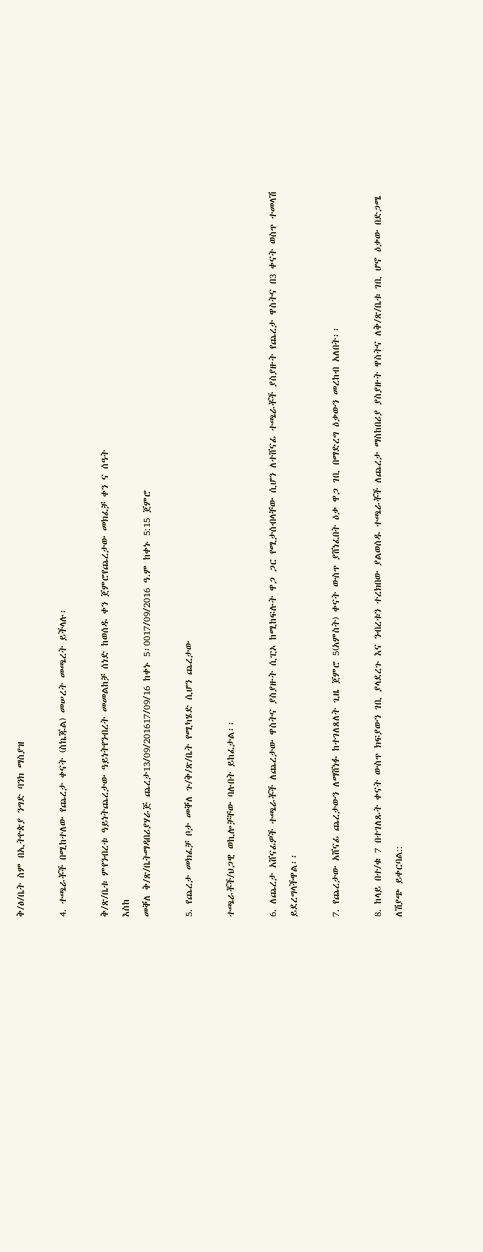ቅ/ፅ/ቤት ስም በኢትዮጵያ ንግድ ባንክ ማስያዝ

4. ተጫራቾች በሚከተለው የጨረታ ቀናት (ስኬጁል) መሠረት መጫረት ይችላሉ፡

ቅ/ጽ/ቤቱ ምየንብረቱ ዓይነትጨረታው ዓይነትየንብረት መመልከቻ ሰነድ ከወሰዱ ቀን ጀምሮየጨረታው መክፈቻ ቀን ና ሰዓት
እስከ
መቐለ ቅ/ጽ/ቤትማዳበሪያሃራጅ ጨረታ13/09/201617/09/16 ከቀኑ 5፡0017/09/2016 ዓ.ም ከቀኑ 5:15 ጀምሮ

5. የጨረታ መክፈቻ ቦታ መቐለ ጉ/ቅ/ጽ/ቤት የሚካሄድ ሲሆን ጨረታው

ተጫራቾች/ህጋዊ ወኪሎቻቸው ባሉበት ይከፈታል፡፡

6. ለጨረታ አሸናፊዎች ተጫራቾች ለጨረታው ዋስትና ያስያዙት ሲፒኦ ከሚከፍሉት ዋጋ ጋር የሚታሰብላቸው ሲሆን ለተሸናፊ ተጫራቾች ያስያዙት የጨረታ ዋስትና በ3 ቀናት ወስጥ ተመላሽ ይደረግላችዋል፡፡

7. የጨረታው አሸናፊ ጨረታውን ለማሸነፉ ከተገለጸለት ጊዜ ጀምሮ 5(አምስት) ቀናት ውስጥ ያሸነፈበት ዕቃ ዋጋ ገቢ በማድረግ ዕቃውን መረከብ አለበት፡፡

8. ከላይ በተ/ቁ 7 በተገለጹት ቀናት ውስጥ ክፍያውን ገቢ ያላደረጉ እና ንብረቱን ተረክበው ያልወሰዱ ተጫራቾች ለጨረታ ማስከበሪያ ያስያዙት ዋስትና ለቅ/ጽ/ቤቱ ገቢ ሆኖ ዕቃው በድጋሜ ለሽያጭ ይቀርባል::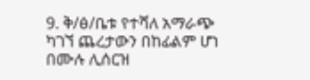9. ቅ/ፅ/ቤቱ የተሻለ አማራጭ ካገኘ ጨረታውን በከፊልም ሆነ በሙሉ ሊሰርዝ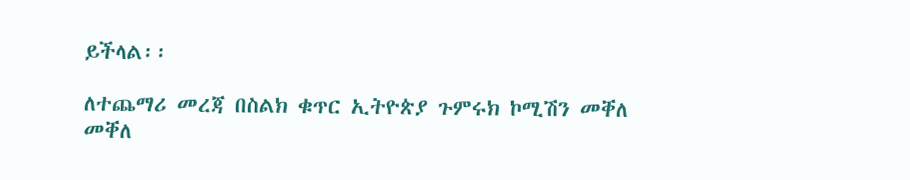ይችላል፡፡

ለተጨማሪ መረጃ በስልክ ቁጥር ኢትዮጵያ ጉምሩክ ኮሚሽን መቐለ መቐለ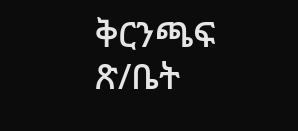ቅርንጫፍ ጽ/ቤት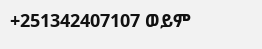+251342407107 ወይም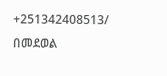+251342408513/ በመደወል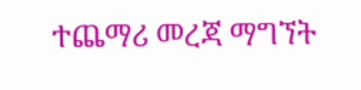ተጨማሪ መረጃ ማግኘት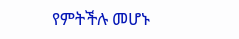የምትችሉ መሆኑ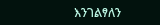እንገልፃለን